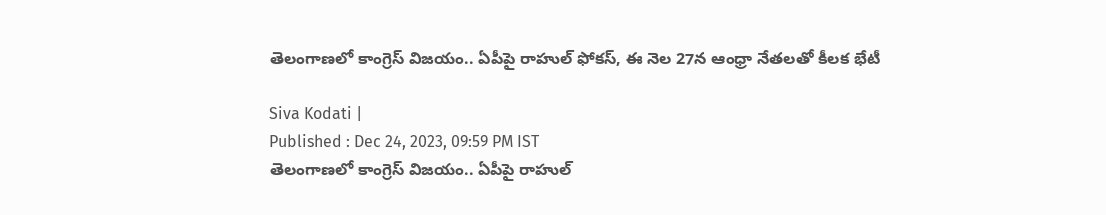తెలంగాణలో కాంగ్రెస్ విజయం.. ఏపీపై రాహుల్ ఫోకస్, ఈ నెల 27న ఆంధ్రా నేతలతో కీలక భేటీ

Siva Kodati |
Published : Dec 24, 2023, 09:59 PM IST
తెలంగాణలో కాంగ్రెస్ విజయం.. ఏపీపై రాహుల్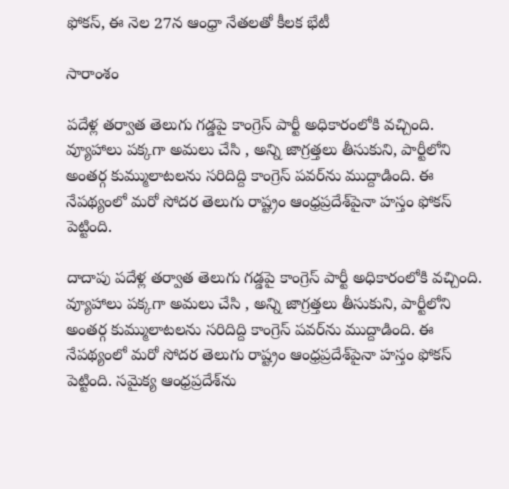ఫోకస్, ఈ నెల 27న ఆంధ్రా నేతలతో కీలక భేటీ

సారాంశం

పదేళ్ల తర్వాత తెలుగు గడ్డపై కాంగ్రెస్ పార్టీ అధికారంలోకి వచ్చింది. వ్యూహాలు పక్కగా అమలు చేసి , అన్ని జాగ్రత్తలు తీసుకుని, పార్టీలోని అంతర్గ కుమ్ములాటలను సరిదిద్ది కాంగ్రెస్ పవర్‌ను ముద్దాడింది. ఈ నేపథ్యంలో మరో సోదర తెలుగు రాష్ట్రం ఆంధ్రప్రదేశ్‌పైనా హస్తం ఫోకస్ పెట్టింది.

దాదాపు పదేళ్ల తర్వాత తెలుగు గడ్డపై కాంగ్రెస్ పార్టీ అధికారంలోకి వచ్చింది. వ్యూహాలు పక్కగా అమలు చేసి , అన్ని జాగ్రత్తలు తీసుకుని, పార్టీలోని అంతర్గ కుమ్ములాటలను సరిదిద్ది కాంగ్రెస్ పవర్‌ను ముద్దాడింది. ఈ నేపథ్యంలో మరో సోదర తెలుగు రాష్ట్రం ఆంధ్రప్రదేశ్‌పైనా హస్తం ఫోకస్ పెట్టింది. సమైక్య ఆంధ్రప్రదేశ్‌ను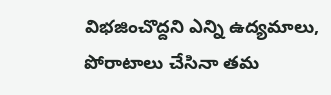విభజించొద్దని ఎన్ని ఉద్యమాలు, పోరాటాలు చేసినా తమ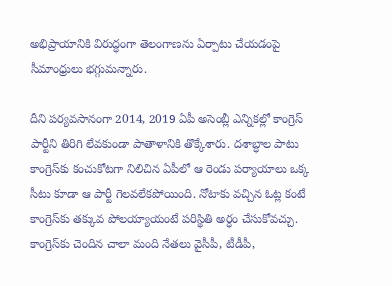అభిప్రాయానికి విరుద్ధంగా తెలంగాణను ఏర్పాటు చేయడంపై సీమాంధ్రులు భగ్గుమన్నారు.

దీని పర్యవసానంగా 2014, 2019 ఏపీ అసెంబ్లీ ఎన్నికల్లో కాంగ్రెస్ పార్టీని తిరిగి లేవకుండా పాతాళానికి తొక్కేశారు. దశాబ్ధాల పాటు కాంగ్రెస్‌కు కంచుకోటగా నిలిచిన ఏపీలో ఆ రెండు పర్యాయాలు ఒక్క సీటు కూడా ఆ పార్టీ గెలవలేకపోయింది. నోటాకు వచ్చిన ఓట్ల కంటే కాంగ్రెస్‌కు తక్కువ పోలయ్యాయంటే పరిస్థితి అర్ధం చేసుకోవచ్చు. కాంగ్రెస్‌కు చెందిన చాలా మంది నేతలు వైసీపీ, టీడీపీ,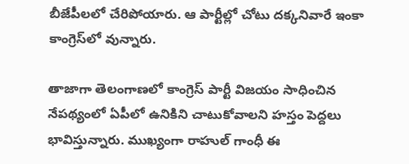బీజేపీలలో చేరిపోయారు. ఆ పార్టీల్లో చోటు దక్కనివారే ఇంకా కాంగ్రెస్‌లో వున్నారు.

తాజాగా తెలంగాణలో కాంగ్రెస్ పార్టీ విజయం సాధించిన నేపథ్యంలో ఏపీలో ఉనికిని చాటుకోవాలని హస్తం పెద్దలు భావిస్తున్నారు. ముఖ్యంగా రాహుల్ గాంధీ ఈ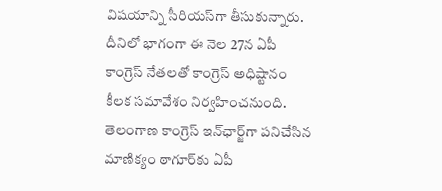విషయాన్ని సీరియస్‌గా తీసుకున్నారు. దీనిలో భాగంగా ఈ నెల 27న ఏపీ కాంగ్రెస్ నేతలతో కాంగ్రెస్ అధిష్టానం కీలక సమావేశం నిర్వహించనుంది. తెలంగాణ కాంగ్రెస్ ఇన్‌ఛార్జ్‌గా పనిచేసిన మాణిక్యం ఠాగూర్‌కు ఏపీ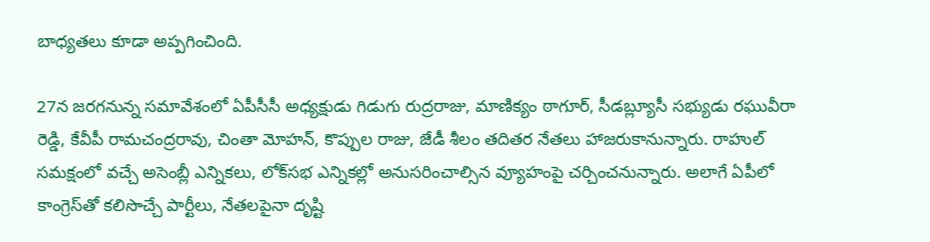బాధ్యతలు కూడా అప్పగించింది.

27న జరగనున్న సమావేశంలో ఏపీసీసీ అధ్యక్షుడు గిడుగు రుద్రరాజు, మాణిక్యం ఠాగూర్, సీడబ్ల్యూసీ సభ్యుడు రఘువీరా రెడ్డి, కేవీపీ రామచంద్రరావు, చింతా మోహన్, కొప్పుల రాజు, జేడీ శీలం తదితర నేతలు హాజరుకానున్నారు. రాహుల్ సమక్షంలో వచ్చే అసెంబ్లీ ఎన్నికలు, లోక్‌సభ ఎన్నికల్లో అనుసరించాల్సిన వ్యూహంపై చర్చించనున్నారు. అలాగే ఏపీలో కాంగ్రెస్‌తో కలిసొచ్చే పార్టీలు, నేతలపైనా దృష్టి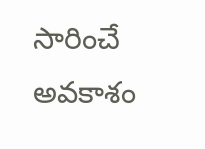సారించే అవకాశం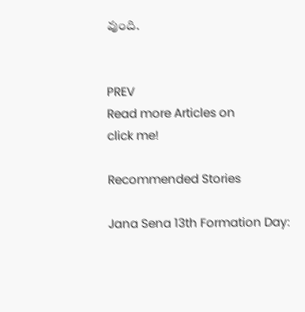వుంది.


PREV
Read more Articles on
click me!

Recommended Stories

Jana Sena 13th Formation Day: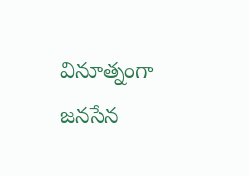వినూత్నంగా జనసేన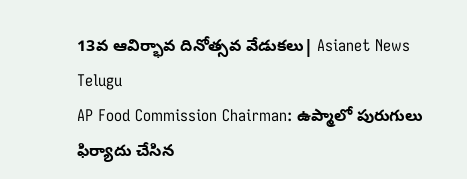13వ ఆవిర్భావ దినోత్సవ వేడుకలు| Asianet News Telugu
AP Food Commission Chairman: ఉప్మాలో పురుగులు ఫిర్యాదు చేసిన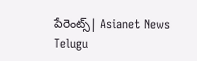పేరెంట్స్| Asianet News Telugu